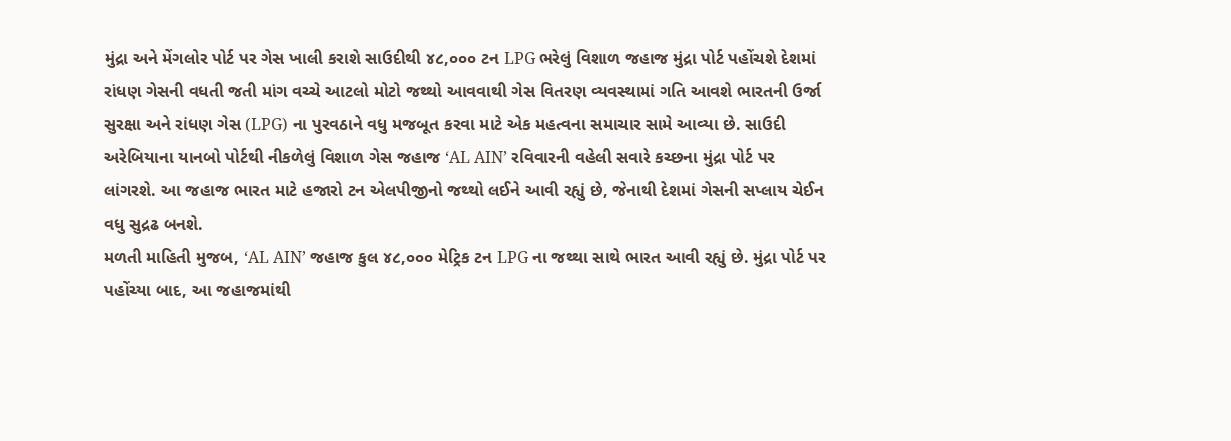મુંદ્રા અને મેંગલોર પોર્ટ પર ગેસ ખાલી કરાશે સાઉદીથી ૪૮,૦૦૦ ટન LPG ભરેલું વિશાળ જહાજ મુંદ્રા પોર્ટ પહોંચશે દેશમાં રાંધણ ગેસની વધતી જતી માંગ વચ્ચે આટલો મોટો જથ્થો આવવાથી ગેસ વિતરણ વ્યવસ્થામાં ગતિ આવશે ભારતની ઉર્જા સુરક્ષા અને રાંધણ ગેસ (LPG) ના પુરવઠાને વધુ મજબૂત કરવા માટે એક મહત્વના સમાચાર સામે આવ્યા છે. સાઉદી અરેબિયાના યાનબો પોર્ટથી નીકળેલું વિશાળ ગેસ જહાજ ‘AL AIN’ રવિવારની વહેલી સવારે કચ્છના મુંદ્રા પોર્ટ પર લાંગરશે. આ જહાજ ભારત માટે હજારો ટન એલપીજીનો જથ્થો લઈને આવી રહ્યું છે, જેનાથી દેશમાં ગેસની સપ્લાય ચેઈન વધુ સુદ્રઢ બનશે.
મળતી માહિતી મુજબ, ‘AL AIN’ જહાજ કુલ ૪૮,૦૦૦ મેટ્રિક ટન LPG ના જથ્થા સાથે ભારત આવી રહ્યું છે. મુંદ્રા પોર્ટ પર પહોંચ્યા બાદ, આ જહાજમાંથી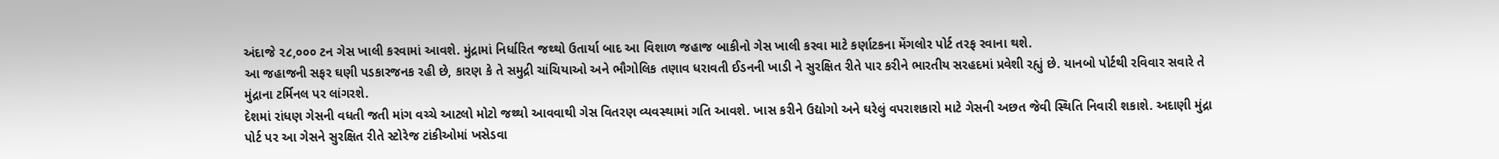અંદાજે ૨૮,૦૦૦ ટન ગેસ ખાલી કરવામાં આવશે. મુંદ્રામાં નિર્ધારિત જથ્થો ઉતાર્યા બાદ આ વિશાળ જહાજ બાકીનો ગેસ ખાલી કરવા માટે કર્ણાટકના મેંગલોર પોર્ટ તરફ રવાના થશે.
આ જહાજની સફર ઘણી પડકારજનક રહી છે, કારણ કે તે સમુદ્રી ચાંચિયાઓ અને ભૌગોલિક તણાવ ધરાવતી ઈડનની ખાડી ને સુરક્ષિત રીતે પાર કરીને ભારતીય સરહદમાં પ્રવેશી રહ્યું છે. યાનબો પોર્ટથી રવિવાર સવારે તે મુંદ્રાના ટર્મિનલ પર લાંગરશે.
દેશમાં રાંધણ ગેસની વધતી જતી માંગ વચ્ચે આટલો મોટો જથ્થો આવવાથી ગેસ વિતરણ વ્યવસ્થામાં ગતિ આવશે. ખાસ કરીને ઉદ્યોગો અને ઘરેલું વપરાશકારો માટે ગેસની અછત જેવી સ્થિતિ નિવારી શકાશે. અદાણી મુંદ્રા પોર્ટ પર આ ગેસને સુરક્ષિત રીતે સ્ટોરેજ ટાંકીઓમાં ખસેડવા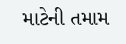માટેની તમામ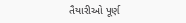તૈયારીઓ પૂર્ણ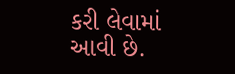કરી લેવામાં આવી છે.